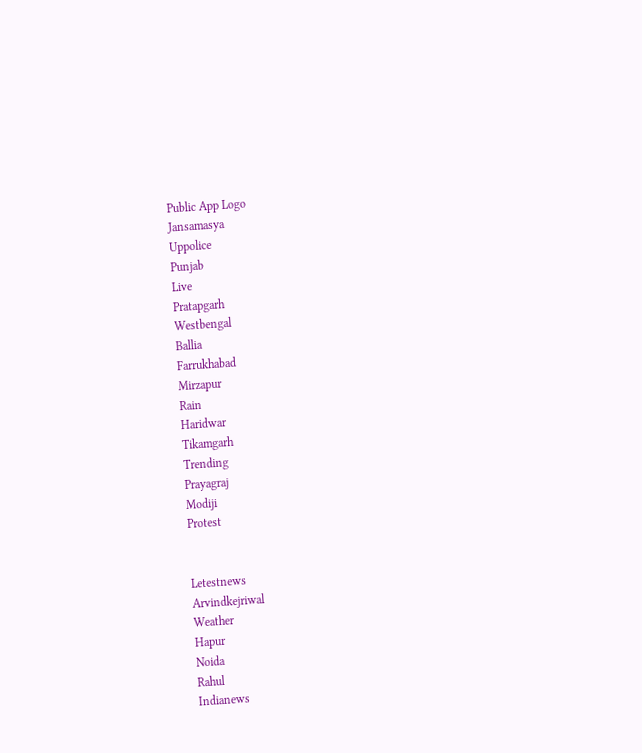Public App Logo
Jansamasya
Uppolice
Punjab
Live
Pratapgarh
Westbengal
Ballia
Farrukhabad
Mirzapur
Rain
Haridwar
Tikamgarh
Trending
Prayagraj
Modiji
Protest


Letestnews
Arvindkejriwal
Weather
Hapur
Noida
Rahul
Indianews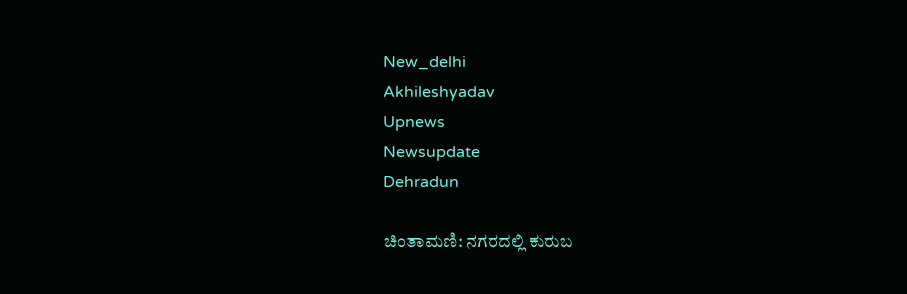New_delhi
Akhileshyadav
Upnews
Newsupdate
Dehradun

ಚಿಂತಾಮಣಿ: ನಗರದಲ್ಲಿ ಕುರುಬ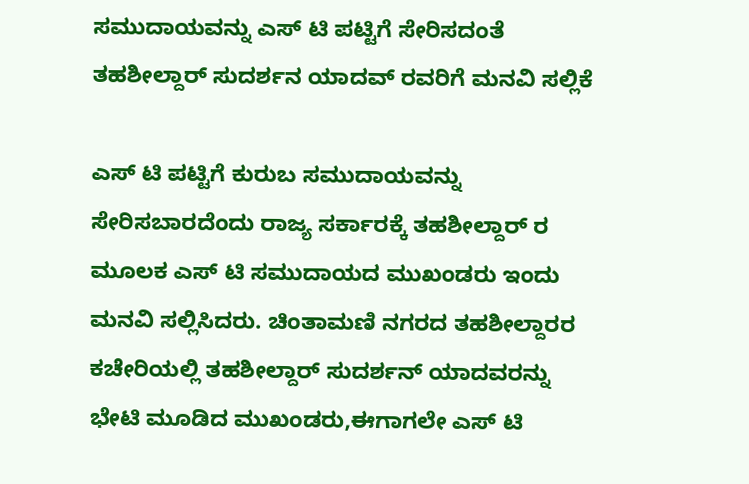ಸಮುದಾಯವನ್ನು ಎಸ್ ಟಿ ಪಟ್ಟಿಗೆ ಸೇರಿಸದಂತೆ ತಹಶೀಲ್ದಾರ್ ಸುದರ್ಶನ ಯಾದವ್ ರವರಿಗೆ ಮನವಿ ಸಲ್ಲಿಕೆ

ಎಸ್ ಟಿ ಪಟ್ಟಿಗೆ ಕುರುಬ ಸಮುದಾಯವನ್ನು ಸೇರಿಸಬಾರದೆಂದು ರಾಜ್ಯ ಸರ್ಕಾರಕ್ಕೆ ತಹಶೀಲ್ದಾರ್ ರ ಮೂಲಕ ಎಸ್ ಟಿ ಸಮುದಾಯದ ಮುಖಂಡರು ಇಂದು ಮನವಿ ಸಲ್ಲಿಸಿದರು. ಚಿಂತಾಮಣಿ ನಗರದ ತಹಶೀಲ್ದಾರರ ಕಚೇರಿಯಲ್ಲಿ ತಹಶೀಲ್ದಾರ್ ಸುದರ್ಶನ್ ಯಾದವರನ್ನು ಭೇಟಿ ಮೂಡಿದ ಮುಖಂಡರು,ಈಗಾಗಲೇ ಎಸ್ ಟಿ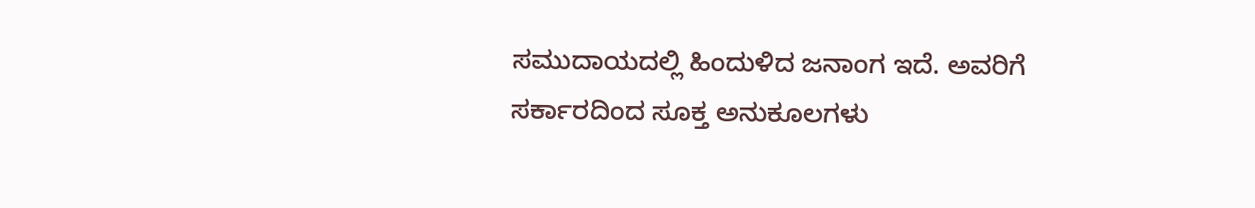ಸಮುದಾಯದಲ್ಲಿ ಹಿಂದುಳಿದ ಜನಾಂಗ ಇದೆ. ಅವರಿಗೆ ಸರ್ಕಾರದಿಂದ ಸೂಕ್ತ ಅನುಕೂಲಗಳು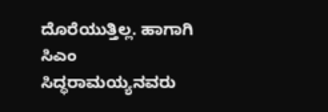ದೊರೆಯುತ್ತಿಲ್ಲ. ಹಾಗಾಗಿ ಸಿಎಂ ಸಿದ್ಧರಾಮಯ್ಯನವರು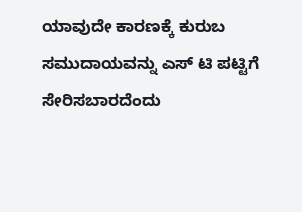ಯಾವುದೇ ಕಾರಣಕ್ಕೆ ಕುರುಬ ಸಮುದಾಯವನ್ನು ಎಸ್ ಟಿ ಪಟ್ಟಿಗೆ ಸೇರಿಸಬಾರದೆಂದು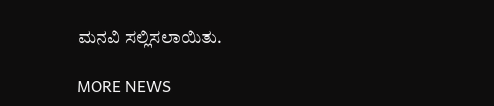ಮನವಿ ಸಲ್ಲಿಸಲಾಯಿತು.

MORE NEWS